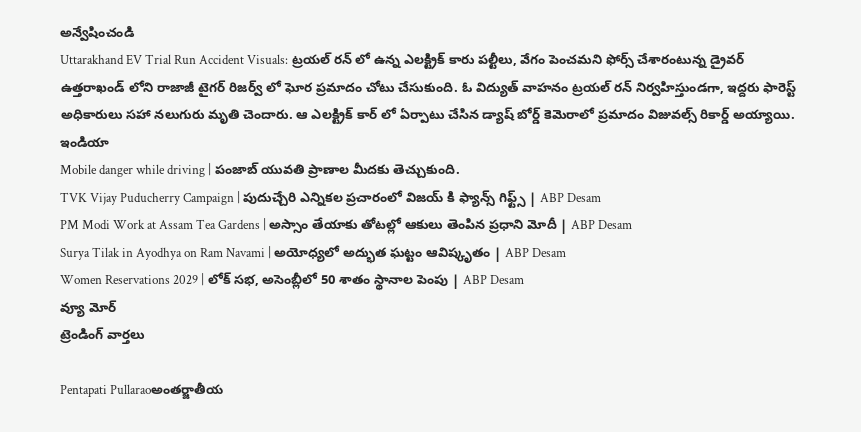అన్వేషించండి
Uttarakhand EV Trial Run Accident Visuals: ట్రయల్ రన్ లో ఉన్న ఎలక్ట్రిక్ కారు పల్టీలు, వేగం పెంచమని ఫోర్స్ చేశారంటున్న డ్రైవర్
ఉత్తరాఖండ్ లోని రాజాజీ టైగర్ రిజర్వ్ లో ఘోర ప్రమాదం చోటు చేసుకుంది. ఓ విద్యుత్ వాహనం ట్రయల్ రన్ నిర్వహిస్తుండగా, ఇద్దరు ఫారెస్ట్ అధికారులు సహా నలుగురు మృతి చెందారు. ఆ ఎలక్ట్రిక్ కార్ లో ఏర్పాటు చేసిన డ్యాష్ బోర్డ్ కెమెరాలో ప్రమాదం విజువల్స్ రికార్డ్ అయ్యాయి.
ఇండియా
Mobile danger while driving | పంజాబ్ యువతి ప్రాణాల మీదకు తెచ్చుకుంది.
TVK Vijay Puducherry Campaign | పుదుచ్చేరి ఎన్నికల ప్రచారంలో విజయ్ కి ఫ్యాన్స్ గిఫ్ట్స్ | ABP Desam
PM Modi Work at Assam Tea Gardens | అస్సాం తేయాకు తోటల్లో ఆకులు తెంపిన ప్రధాని మోదీ | ABP Desam
Surya Tilak in Ayodhya on Ram Navami | అయోధ్యలో అద్భుత ఘట్టం ఆవిష్కృతం | ABP Desam
Women Reservations 2029 | లోక్ సభ, అసెంబ్లీలో 50 శాతం స్థానాల పెంపు | ABP Desam
వ్యూ మోర్
ట్రెండింగ్ వార్తలు

Pentapati Pullaraoఅంతర్జాతీయ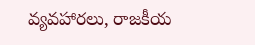వ్యవహారలు, రాజకీయ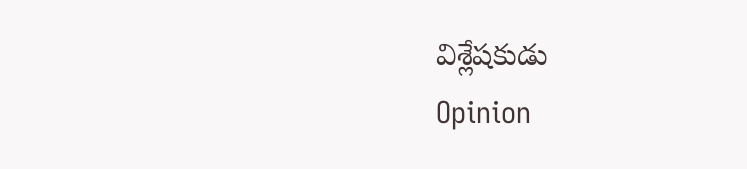విశ్లేషకుడు
Opinion